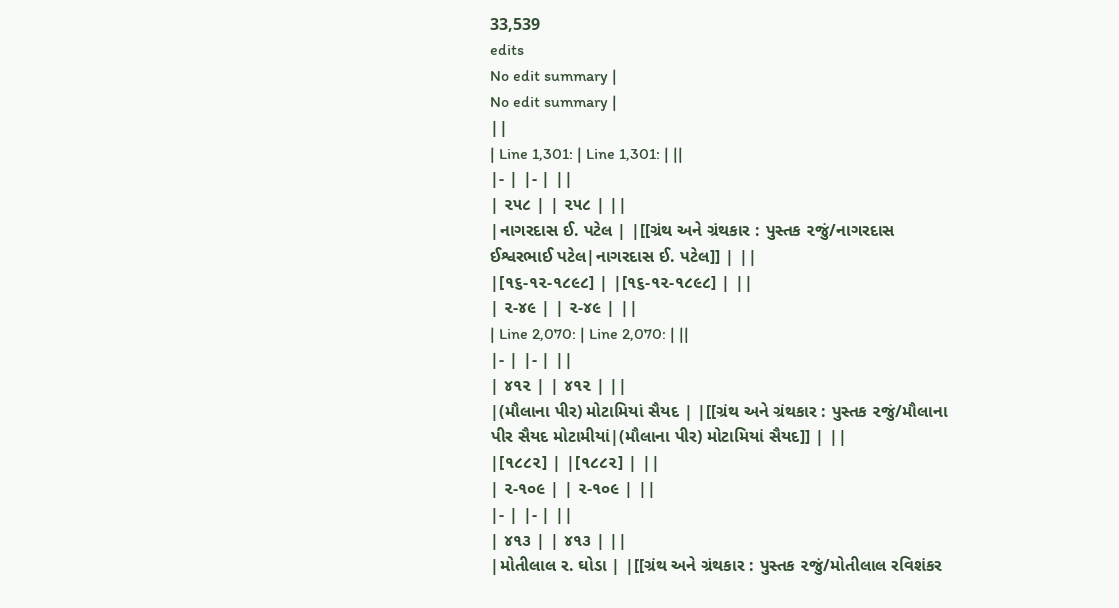33,539
edits
No edit summary |
No edit summary |
||
| Line 1,301: | Line 1,301: | ||
|- | |- | ||
| ૨૫૮ | | ૨૫૮ | ||
|નાગરદાસ ઈ. પટેલ | |[[ગ્રંથ અને ગ્રંથકાર : પુસ્તક ૨જું/નાગરદાસ ઈશ્વરભાઈ પટેલ|નાગરદાસ ઈ. પટેલ]] | ||
|[૧૬-૧૨-૧૮૯૮] | |[૧૬-૧૨-૧૮૯૮] | ||
| ૨-૪૯ | | ૨-૪૯ | ||
| Line 2,070: | Line 2,070: | ||
|- | |- | ||
| ૪૧૨ | | ૪૧૨ | ||
|(મૌલાના પીર) મોટામિયાં સૈયદ | |[[ગ્રંથ અને ગ્રંથકાર : પુસ્તક ૨જું/મૌલાના પીર સૈયદ મોટામીયાં|(મૌલાના પીર) મોટામિયાં સૈયદ]] | ||
|[૧૮૮૨] | |[૧૮૮૨] | ||
| ૨-૧૦૯ | | ૨-૧૦૯ | ||
|- | |- | ||
| ૪૧૩ | | ૪૧૩ | ||
|મોતીલાલ ર. ઘોડા | |[[ગ્રંથ અને ગ્રંથકાર : પુસ્તક ૨જું/મોતીલાલ રવિશંકર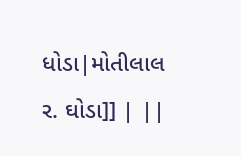ધોડા|મોતીલાલ ર. ઘોડા]] | ||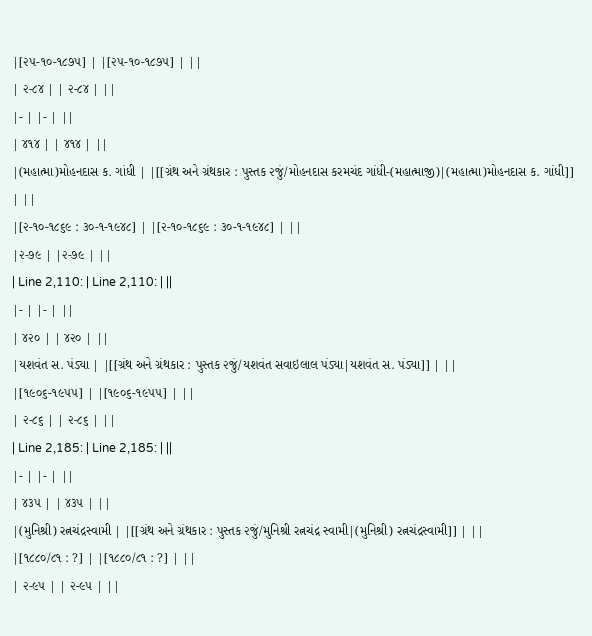|[૨૫-૧૦-૧૮૭૫] | |[૨૫-૧૦-૧૮૭૫] | ||
| ૨-૮૪ | | ૨-૮૪ | ||
|- | |- | ||
| ૪૧૪ | | ૪૧૪ | ||
|(મહાત્મા)મોહનદાસ ક. ગાંધી | |[[ગ્રંથ અને ગ્રંથકાર : પુસ્તક ૨જું/મોહનદાસ કરમચંદ ગાંધી-(મહાત્માજી)|(મહાત્મા)મોહનદાસ ક. ગાંધી]] | ||
|[૨-૧૦-૧૮૬૯ : ૩૦-૧-૧૯૪૮] | |[૨-૧૦-૧૮૬૯ : ૩૦-૧-૧૯૪૮] | ||
|૨-૭૯ | |૨-૭૯ | ||
| Line 2,110: | Line 2,110: | ||
|- | |- | ||
| ૪૨૦ | | ૪૨૦ | ||
|યશવંત સ. પંડ્યા | |[[ગ્રંથ અને ગ્રંથકાર : પુસ્તક ૨જું/યશવંત સવાઇલાલ પંડ્યા|યશવંત સ. પંડ્યા]] | ||
|[૧૯૦૬-૧૯૫૫] | |[૧૯૦૬-૧૯૫૫] | ||
| ૨-૮૬ | | ૨-૮૬ | ||
| Line 2,185: | Line 2,185: | ||
|- | |- | ||
| ૪૩૫ | | ૪૩૫ | ||
|(મુનિશ્રી) રત્નચંદ્રસ્વામી | |[[ગ્રંથ અને ગ્રંથકાર : પુસ્તક ૨જું/મુનિશ્રી રત્નચંદ્ર સ્વામી|(મુનિશ્રી) રત્નચંદ્રસ્વામી]] | ||
|[૧૮૮૦/૮૧ : ?] | |[૧૮૮૦/૮૧ : ?] | ||
| ૨-૯૫ | | ૨-૯૫ | ||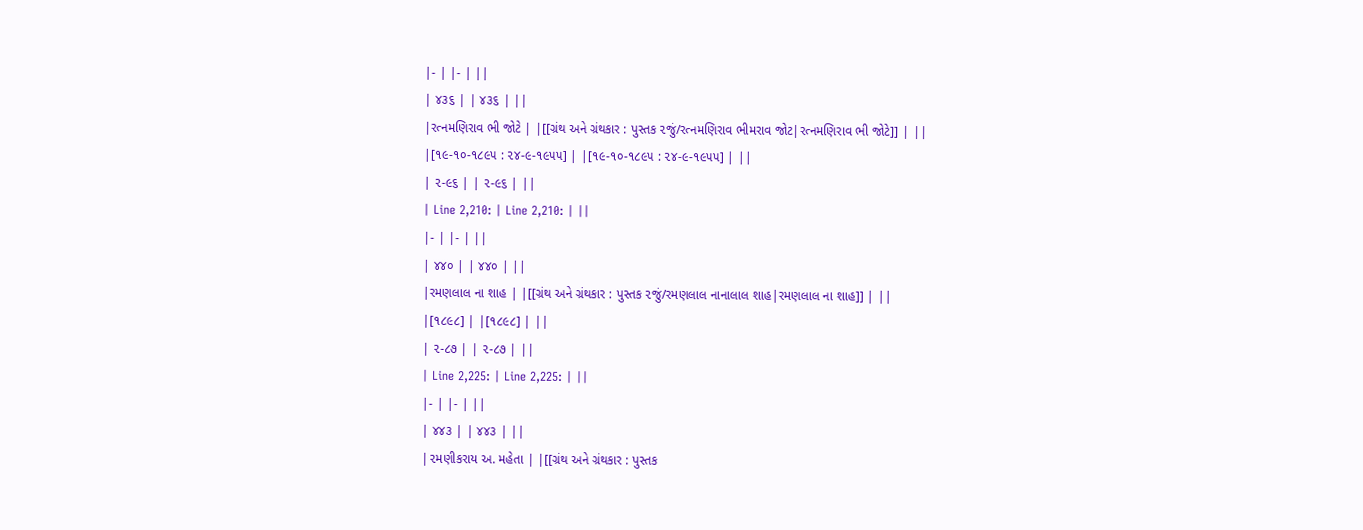|- | |- | ||
| ૪૩૬ | | ૪૩૬ | ||
|રત્નમણિરાવ ભી જોટે | |[[ગ્રંથ અને ગ્રંથકાર : પુસ્તક ૨જું/રત્નમણિરાવ ભીમરાવ જોટ|રત્નમણિરાવ ભી જોટે]] | ||
|[૧૯-૧૦-૧૮૯૫ : ૨૪-૯-૧૯૫૫] | |[૧૯-૧૦-૧૮૯૫ : ૨૪-૯-૧૯૫૫] | ||
| ૨-૯૬ | | ૨-૯૬ | ||
| Line 2,210: | Line 2,210: | ||
|- | |- | ||
| ૪૪૦ | | ૪૪૦ | ||
|રમણલાલ ના શાહ | |[[ગ્રંથ અને ગ્રંથકાર : પુસ્તક ૨જું/રમણલાલ નાનાલાલ શાહ|રમણલાલ ના શાહ]] | ||
|[૧૮૯૮] | |[૧૮૯૮] | ||
| ૨-૮૭ | | ૨-૮૭ | ||
| Line 2,225: | Line 2,225: | ||
|- | |- | ||
| ૪૪૩ | | ૪૪૩ | ||
|૨મણીકરાય અ. મહેતા | |[[ગ્રંથ અને ગ્રંથકાર : પુસ્તક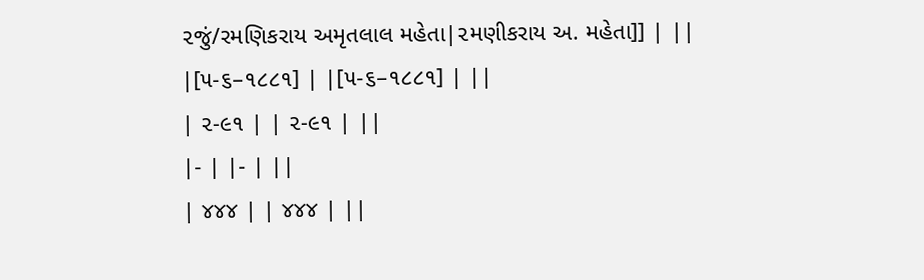૨જું/રમણિકરાય અમૃતલાલ મહેતા|૨મણીકરાય અ. મહેતા]] | ||
|[૫-૬–૧૮૮૧] | |[૫-૬–૧૮૮૧] | ||
| ૨-૯૧ | | ૨-૯૧ | ||
|- | |- | ||
| ૪૪૪ | | ૪૪૪ | ||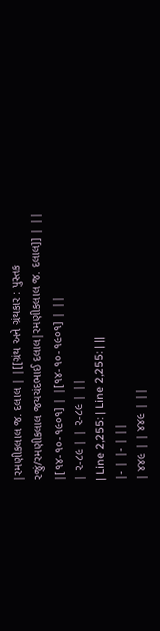|રમણીકલાલ જ. દલાલ | |[[ગ્રંથ અને ગ્રંથકાર : પુસ્તક ૨જું/રમણીકલાલ જયચંદભાઈ દલાલ|રમણીકલાલ જ. દલાલ]] | ||
|[૧૪-૧૦-૧૯૦૧] | |[૧૪-૧૦-૧૯૦૧] | ||
| ૨-૮૯ | | ૨-૮૯ | ||
| Line 2,255: | Line 2,255: | ||
|- | |- | ||
| ૪૪૯ | | ૪૪૯ | ||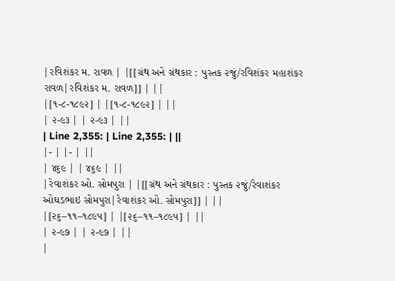|રવિશંકર મ. રાવળ | |[[ગ્રંથ અને ગ્રંથકાર : પુસ્તક ૨જું/રવિશંકર મહાશંકર રાવળ|રવિશંકર મ. રાવળ]] | ||
|[૧-૮-૧૮૯૨] | |[૧-૮-૧૮૯૨] | ||
| ૨-૯૩ | | ૨-૯૩ | ||
| Line 2,355: | Line 2,355: | ||
|- | |- | ||
| ૪૬૯ | | ૪૬૯ | ||
|રેવાશંકર ઓ. સોમપુરા | |[[ગ્રંથ અને ગ્રંથકાર : પુસ્તક ૨જું/રેવાશંકર ઓઘડભાઇ સોમપુરા|રેવાશંકર ઓ. સોમપુરા]] | ||
|[૨૬–૧૧–૧૮૯૫] | |[૨૬–૧૧–૧૮૯૫] | ||
| ૨-૯૭ | | ૨-૯૭ | ||
|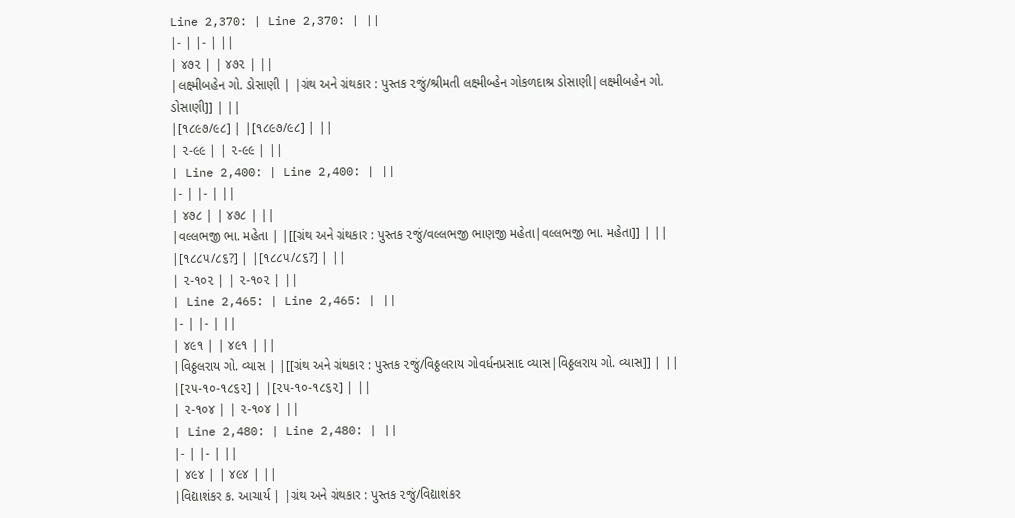Line 2,370: | Line 2,370: | ||
|- | |- | ||
| ૪૭૨ | | ૪૭૨ | ||
|લક્ષ્મીબહેન ગો. ડોસાણી | |ગ્રંથ અને ગ્રંથકાર : પુસ્તક ૨જું/શ્રીમતી લક્ષ્મીબ્હેન ગોકળદાશ્ર ડોસાણી|લક્ષ્મીબહેન ગો. ડોસાણી]] | ||
|[૧૮૯૭/૯૮] | |[૧૮૯૭/૯૮] | ||
| ૨-૯૯ | | ૨-૯૯ | ||
| Line 2,400: | Line 2,400: | ||
|- | |- | ||
| ૪૭૮ | | ૪૭૮ | ||
|વલ્લભજી ભા. મહેતા | |[[ગ્રંથ અને ગ્રંથકાર : પુસ્તક ૨જું/વલ્લભજી ભાણજી મહેતા|વલ્લભજી ભા. મહેતા]] | ||
|[૧૮૮૫/૮૬?] | |[૧૮૮૫/૮૬?] | ||
| ૨-૧૦૨ | | ૨-૧૦૨ | ||
| Line 2,465: | Line 2,465: | ||
|- | |- | ||
| ૪૯૧ | | ૪૯૧ | ||
|વિઠ્ઠલરાય ગો. વ્યાસ | |[[ગ્રંથ અને ગ્રંથકાર : પુસ્તક ૨જું/વિઠ્ઠલરાય ગોવર્ધનપ્રસાદ વ્યાસ|વિઠ્ઠલરાય ગો. વ્યાસ]] | ||
|[૨૫-૧૦-૧૮૬૨] | |[૨૫-૧૦-૧૮૬૨] | ||
| ૨-૧૦૪ | | ૨-૧૦૪ | ||
| Line 2,480: | Line 2,480: | ||
|- | |- | ||
| ૪૯૪ | | ૪૯૪ | ||
|વિદ્યાશંકર ક. આચાર્ય | |ગ્રંથ અને ગ્રંથકાર : પુસ્તક ૨જું/વિદ્યાશંકર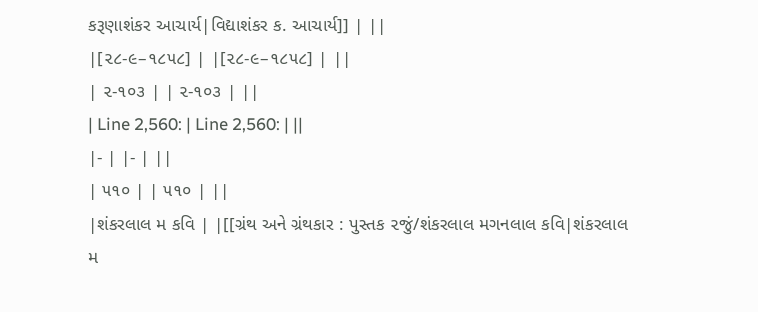કરૂણાશંકર આચાર્ય|વિદ્યાશંકર ક. આચાર્ય]] | ||
|[૨૮-૯–૧૮૫૮] | |[૨૮-૯–૧૮૫૮] | ||
| ૨-૧૦૩ | | ૨-૧૦૩ | ||
| Line 2,560: | Line 2,560: | ||
|- | |- | ||
| ૫૧૦ | | ૫૧૦ | ||
|શંકરલાલ મ કવિ | |[[ગ્રંથ અને ગ્રંથકાર : પુસ્તક ૨જું/શંકરલાલ મગનલાલ કવિ|શંકરલાલ મ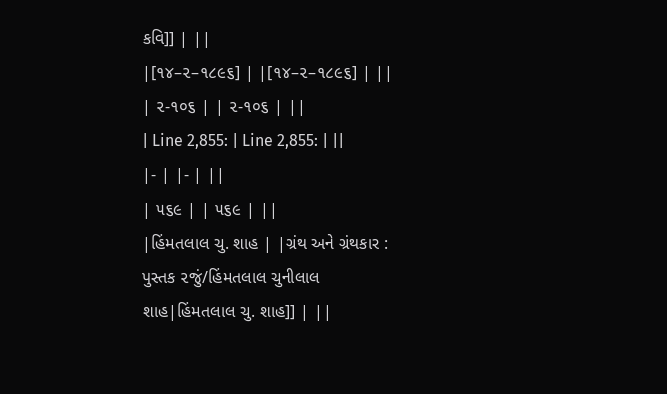કવિ]] | ||
|[૧૪–૨–૧૮૯૬] | |[૧૪–૨–૧૮૯૬] | ||
| ૨-૧૦૬ | | ૨-૧૦૬ | ||
| Line 2,855: | Line 2,855: | ||
|- | |- | ||
| ૫૬૯ | | ૫૬૯ | ||
|હિંમતલાલ ચુ. શાહ | |ગ્રંથ અને ગ્રંથકાર : પુસ્તક ૨જું/હિંમતલાલ ચુનીલાલ શાહ|હિંમતલાલ ચુ. શાહ]] | ||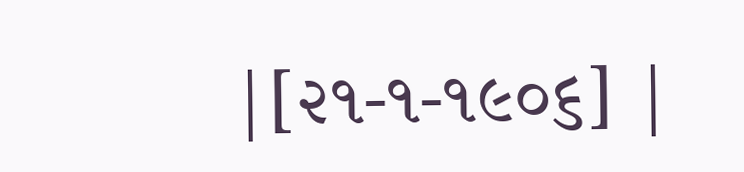|[૨૧-૧-૧૯૦૬] |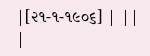|[૨૧-૧-૧૯૦૬] | ||
|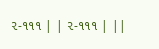૨-૧૧૧ | | ૨-૧૧૧ | ||